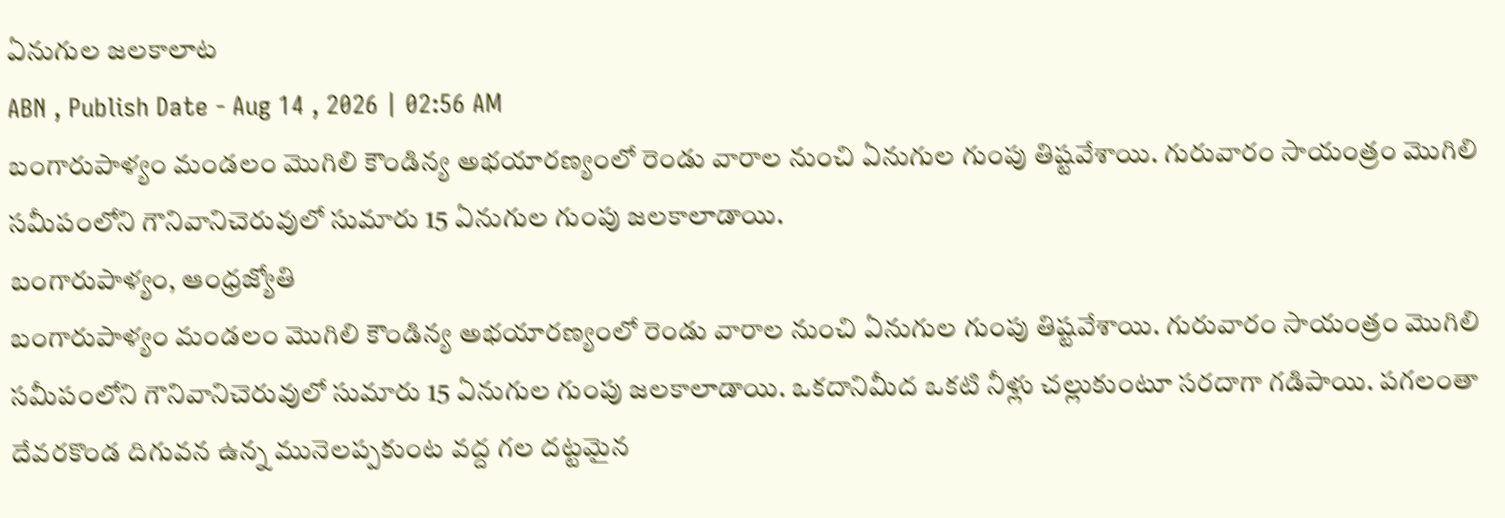ఏనుగుల జలకాలాట
ABN , Publish Date - Aug 14 , 2026 | 02:56 AM
బంగారుపాళ్యం మండలం మొగిలి కౌండిన్య అభయారణ్యంలో రెండు వారాల నుంచి ఏనుగుల గుంపు తిష్టవేశాయి. గురువారం సాయంత్రం మొగిలి సమీపంలోని గౌనివానిచెరువులో సుమారు 15 ఏనుగుల గుంపు జలకాలాడాయి.
బంగారుపాళ్యం, ఆంధ్రజ్యోతి
బంగారుపాళ్యం మండలం మొగిలి కౌండిన్య అభయారణ్యంలో రెండు వారాల నుంచి ఏనుగుల గుంపు తిష్టవేశాయి. గురువారం సాయంత్రం మొగిలి సమీపంలోని గౌనివానిచెరువులో సుమారు 15 ఏనుగుల గుంపు జలకాలాడాయి. ఒకదానిమీద ఒకటి నీళ్లు చల్లుకుంటూ సరదాగా గడిపాయి. పగలంతా దేవరకొండ దిగువన ఉన్న మునెలప్పకుంట వద్ద గల దట్టమైన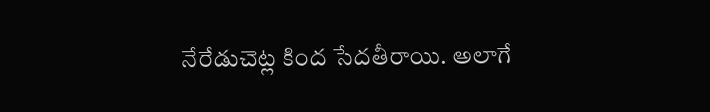నేరేడుచెట్ల కింద సేదతీరాయి. అలాగే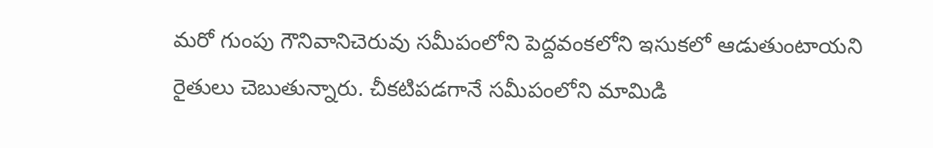మరో గుంపు గౌనివానిచెరువు సమీపంలోని పెద్దవంకలోని ఇసుకలో ఆడుతుంటాయని రైతులు చెబుతున్నారు. చీకటిపడగానే సమీపంలోని మామిడి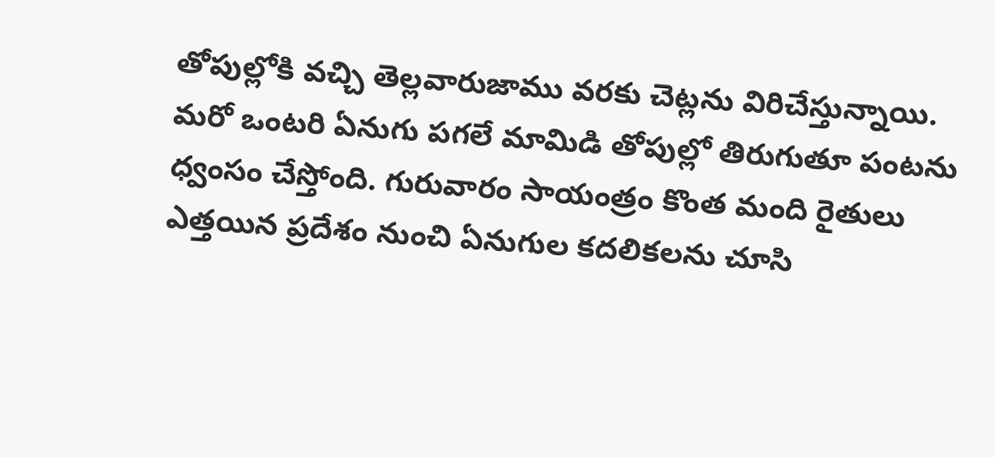తోపుల్లోకి వచ్చి తెల్లవారుజాము వరకు చెట్లను విరిచేస్తున్నాయి. మరో ఒంటరి ఏనుగు పగలే మామిడి తోపుల్లో తిరుగుతూ పంటను ధ్వంసం చేస్తోంది. గురువారం సాయంత్రం కొంత మంది రైతులు ఎత్తయిన ప్రదేశం నుంచి ఏనుగుల కదలికలను చూసి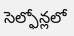సెల్ఫోన్లలో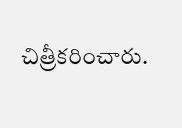చిత్రీకరించారు.